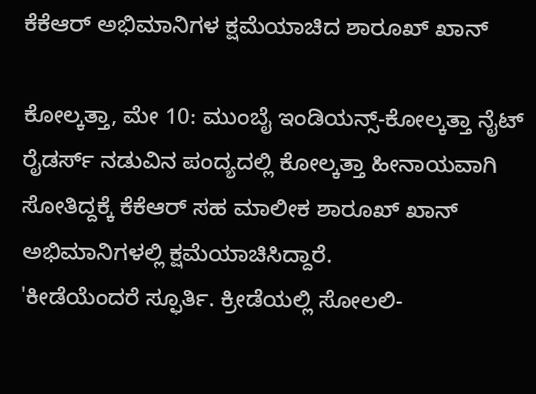ಕೆಕೆಆರ್ ಅಭಿಮಾನಿಗಳ ಕ್ಷಮೆಯಾಚಿದ ಶಾರೂಖ್ ಖಾನ್

ಕೋಲ್ಕತ್ತಾ, ಮೇ 10: ಮುಂಬೈ ಇಂಡಿಯನ್ಸ್-ಕೋಲ್ಕತ್ತಾ ನೈಟ್ ರೈಡರ್ಸ್ ನಡುವಿನ ಪಂದ್ಯದಲ್ಲಿ ಕೋಲ್ಕತ್ತಾ ಹೀನಾಯವಾಗಿ ಸೋತಿದ್ದಕ್ಕೆ ಕೆಕೆಆರ್ ಸಹ ಮಾಲೀಕ ಶಾರೂಖ್ ಖಾನ್ ಅಭಿಮಾನಿಗಳಲ್ಲಿ ಕ್ಷಮೆಯಾಚಿಸಿದ್ದಾರೆ.
'ಕೀಡೆಯೆಂದರೆ ಸ್ಫೂರ್ತಿ. ಕ್ರೀಡೆಯಲ್ಲಿ ಸೋಲಲಿ-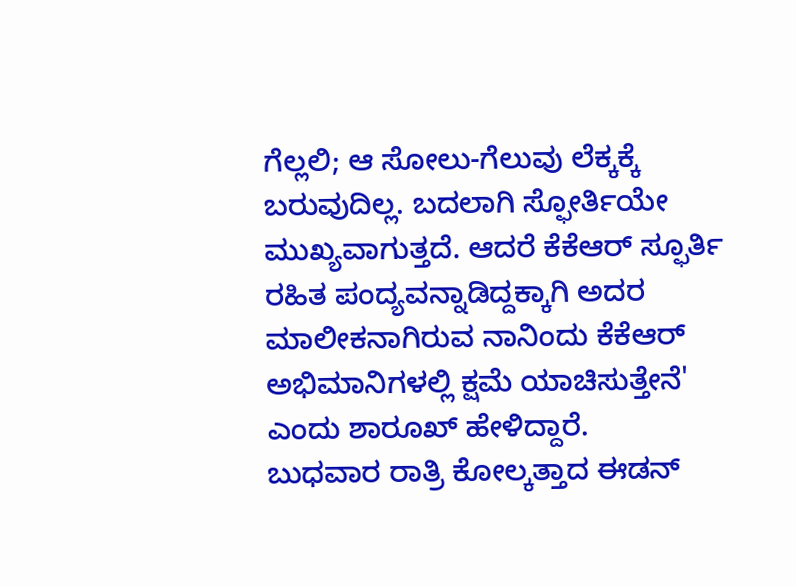ಗೆಲ್ಲಲಿ; ಆ ಸೋಲು-ಗೆಲುವು ಲೆಕ್ಕಕ್ಕೆ ಬರುವುದಿಲ್ಲ. ಬದಲಾಗಿ ಸ್ಫೋರ್ತಿಯೇ ಮುಖ್ಯವಾಗುತ್ತದೆ. ಆದರೆ ಕೆಕೆಆರ್ ಸ್ಫೂರ್ತಿ ರಹಿತ ಪಂದ್ಯವನ್ನಾಡಿದ್ದಕ್ಕಾಗಿ ಅದರ ಮಾಲೀಕನಾಗಿರುವ ನಾನಿಂದು ಕೆಕೆಆರ್ ಅಭಿಮಾನಿಗಳಲ್ಲಿ ಕ್ಷಮೆ ಯಾಚಿಸುತ್ತೇನೆ' ಎಂದು ಶಾರೂಖ್ ಹೇಳಿದ್ದಾರೆ.
ಬುಧವಾರ ರಾತ್ರಿ ಕೋಲ್ಕತ್ತಾದ ಈಡನ್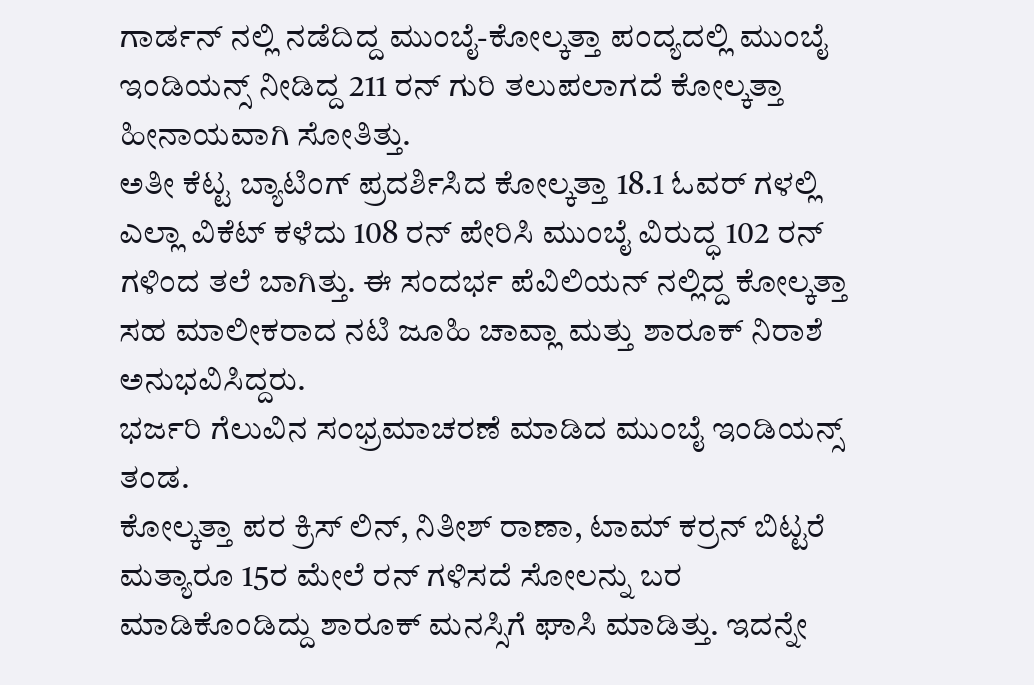ಗಾರ್ಡನ್ ನಲ್ಲಿ ನಡೆದಿದ್ದ ಮುಂಬೈ-ಕೋಲ್ಕತ್ತಾ ಪಂದ್ಯದಲ್ಲಿ ಮುಂಬೈ ಇಂಡಿಯನ್ಸ್ ನೀಡಿದ್ದ 211 ರನ್ ಗುರಿ ತಲುಪಲಾಗದೆ ಕೋಲ್ಕತ್ತಾ ಹೀನಾಯವಾಗಿ ಸೋತಿತ್ತು.
ಅತೀ ಕೆಟ್ಟ ಬ್ಯಾಟಿಂಗ್ ಪ್ರದರ್ಶಿಸಿದ ಕೋಲ್ಕತ್ತಾ 18.1 ಓವರ್ ಗಳಲ್ಲಿ ಎಲ್ಲಾ ವಿಕೆಟ್ ಕಳೆದು 108 ರನ್ ಪೇರಿಸಿ ಮುಂಬೈ ವಿರುದ್ಧ 102 ರನ್ ಗಳಿಂದ ತಲೆ ಬಾಗಿತ್ತು. ಈ ಸಂದರ್ಭ ಪೆವಿಲಿಯನ್ ನಲ್ಲಿದ್ದ ಕೋಲ್ಕತ್ತಾ ಸಹ ಮಾಲೀಕರಾದ ನಟಿ ಜೂಹಿ ಚಾವ್ಲಾ ಮತ್ತು ಶಾರೂಕ್ ನಿರಾಶೆ ಅನುಭವಿಸಿದ್ದರು.
ಭರ್ಜರಿ ಗೆಲುವಿನ ಸಂಭ್ರಮಾಚರಣೆ ಮಾಡಿದ ಮುಂಬೈ ಇಂಡಿಯನ್ಸ್ ತಂಡ.
ಕೋಲ್ಕತ್ತಾ ಪರ ಕ್ರಿಸ್ ಲಿನ್, ನಿತೀಶ್ ರಾಣಾ, ಟಾಮ್ ಕರ್ರನ್ ಬಿಟ್ಟರೆ ಮತ್ಯಾರೂ 15ರ ಮೇಲೆ ರನ್ ಗಳಿಸದೆ ಸೋಲನ್ನು ಬರ ಮಾಡಿಕೊಂಡಿದ್ದು ಶಾರೂಕ್ ಮನಸ್ಸಿಗೆ ಘಾಸಿ ಮಾಡಿತ್ತು. ಇದನ್ನೇ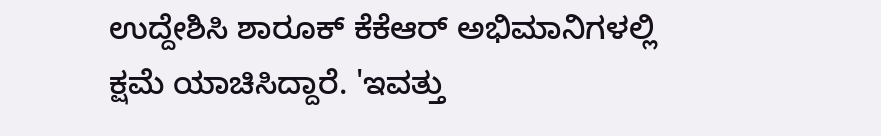ಉದ್ದೇಶಿಸಿ ಶಾರೂಕ್ ಕೆಕೆಆರ್ ಅಭಿಮಾನಿಗಳಲ್ಲಿ ಕ್ಷಮೆ ಯಾಚಿಸಿದ್ದಾರೆ. 'ಇವತ್ತು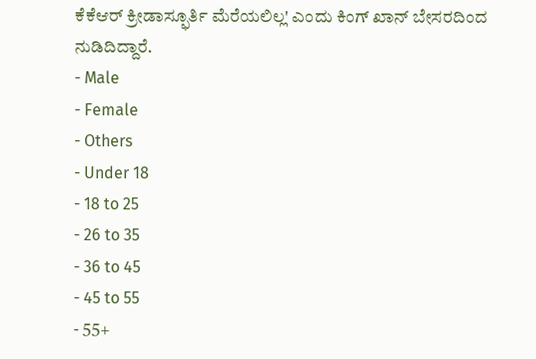ಕೆಕೆಆರ್ ಕ್ರೀಡಾಸ್ಫೂರ್ತಿ ಮೆರೆಯಲಿಲ್ಲ' ಎಂದು ಕಿಂಗ್ ಖಾನ್ ಬೇಸರದಿಂದ ನುಡಿದಿದ್ದಾರೆ.
- Male
- Female
- Others
- Under 18
- 18 to 25
- 26 to 35
- 36 to 45
- 45 to 55
- 55+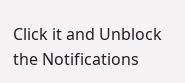Click it and Unblock the Notifications